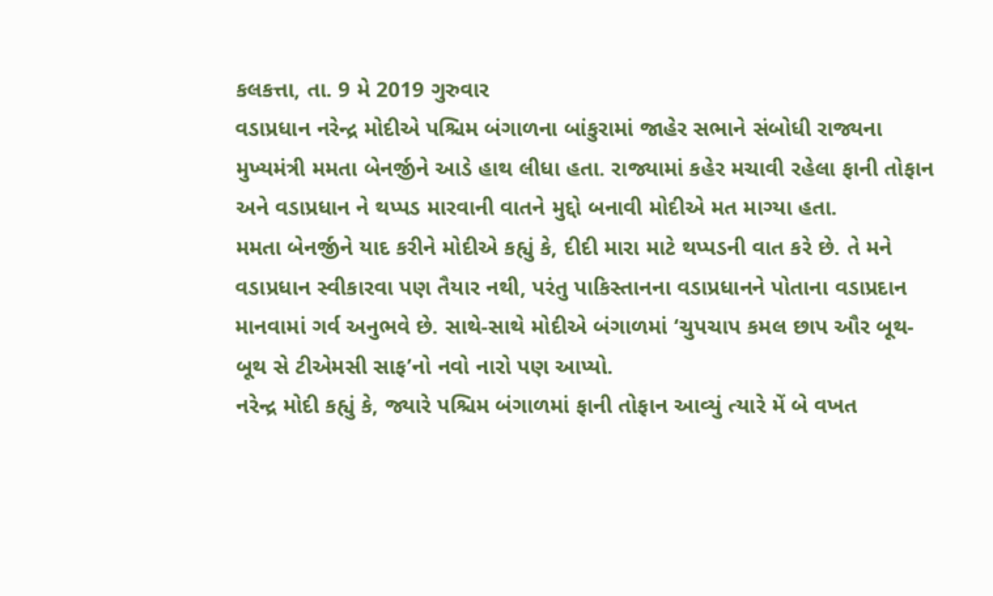કલકત્તા, તા. 9 મે 2019 ગુરુવાર
વડાપ્રધાન નરેન્દ્ર મોદીએ પશ્ચિમ બંગાળના બાંકુરામાં જાહેર સભાને સંબોધી રાજ્યના મુખ્યમંત્રી મમતા બેનર્જીને આડે હાથ લીધા હતા. રાજ્યામાં કહેર મચાવી રહેલા ફાની તોફાન અને વડાપ્રધાન ને થપ્પડ મારવાની વાતને મુદ્દો બનાવી મોદીએ મત માગ્યા હતા.
મમતા બેનર્જીને યાદ કરીને મોદીએ કહ્યું કે, દીદી મારા માટે થપ્પડની વાત કરે છે. તે મને વડાપ્રધાન સ્વીકારવા પણ તૈયાર નથી, પરંતુ પાકિસ્તાનના વડાપ્રધાનને પોતાના વડાપ્રદાન માનવામાં ગર્વ અનુભવે છે. સાથે-સાથે મોદીએ બંગાળમાં ‘ચુપચાપ કમલ છાપ ઔર બૂથ-બૂથ સે ટીએમસી સાફ’નો નવો નારો પણ આપ્યો.
નરેન્દ્ર મોદી કહ્યું કે, જ્યારે પશ્ચિમ બંગાળમાં ફાની તોફાન આવ્યું ત્યારે મેં બે વખત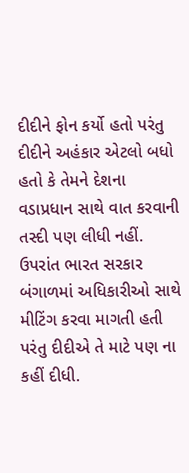દીદીને ફોન કર્યો હતો પરંતુ દીદીને અહંકાર એટલો બધો હતો કે તેમને દેશના વડાપ્રધાન સાથે વાત કરવાની તસ્દી પણ લીધી નહીં. ઉપરાંત ભારત સરકાર બંગાળમાં અધિકારીઓ સાથે મીટિંગ કરવા માગતી હતી પરંતુ દીદીએ તે માટે પણ ના કહીં દીધી.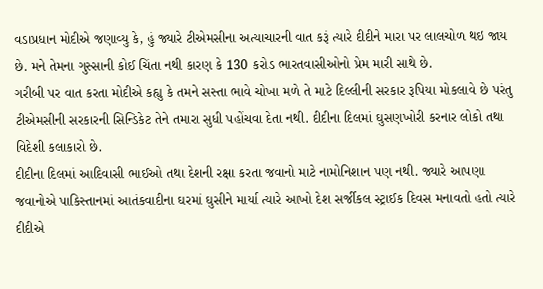વડાપ્રધાન મોદીએ જણાવ્યુ કે, હું જ્યારે ટીએમસીના અત્યાચારની વાત કરૂં ત્યારે દીદીને મારા પર લાલચોળ થઇ જાય છે. મને તેમના ગુસ્સાની કોઈ ચિંતા નથી કારણ કે 130 કરોડ ભારતવાસીઓનો પ્રેમ મારી સાથે છે.
ગરીબી પર વાત કરતા મોદીએ કહ્યુ કે તમને સસ્તા ભાવે ચોખા મળે તે માટે દિલ્લીની સરકાર રૂપિયા મોકલાવે છે પરંતુ ટીએમસીની સરકારની સિન્ડિકેટ તેને તમારા સુધી પહોંચવા દેતા નથી. દીદીના દિલમાં ઘુસણખોરી કરનાર લોકો તથા વિદેશી કલાકારો છે.
દીદીના દિલમાં આદિવાસી ભાઈઓ તથા દેશની રક્ષા કરતા જવાનો માટે નામોનિશાન પણ નથી. જ્યારે આપણા જવાનોએ પાકિસ્તાનમાં આતંકવાદીના ઘરમાં ઘુસીને માર્યા ત્યારે આખો દેશ સર્જીકલ સ્ટ્રાઈક દિવસ મનાવતો હતો ત્યારે દીદીએ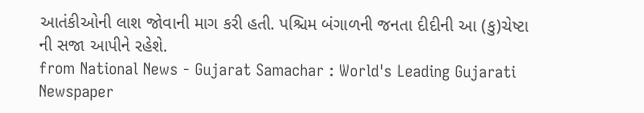આતંકીઓની લાશ જોવાની માગ કરી હતી. પશ્ચિમ બંગાળની જનતા દીદીની આ (કુ)ચેષ્ટા ની સજા આપીને રહેશે.
from National News - Gujarat Samachar : World's Leading Gujarati Newspaper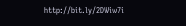http://bit.ly/2DWiw7i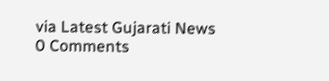via Latest Gujarati News
0 Comments